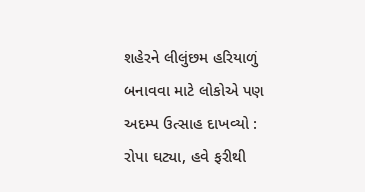શહેરને લીલુંછમ હરિયાળું બનાવવા માટે લોકોએ પણ અદમ્પ ઉત્સાહ દાખવ્યો : રોપા ઘટ્યા, હવે ફરીથી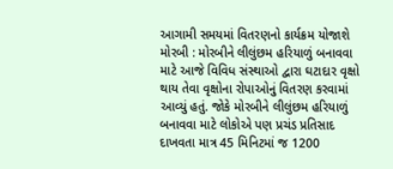આગામી સમયમાં વિતરણનો કાર્યક્રમ યોજાશે મોરબી : મોરબીને લીલુંછમ હરિયાળું બનાવવા માટે આજે વિવિધ સંસ્થાઓ દ્વારા ઘટાદાર વૃક્ષો થાય તેવા વૃક્ષોના રોપાઓનું વિતરણ કરવામાં આવ્યું હતું. જોકે મોરબીને લીલુંછમ હરિયાળું બનાવવા માટે લોકોએ પણ પ્રચંડ પ્રતિસાદ દાખવતા માત્ર 45 મિનિટમાં જ 1200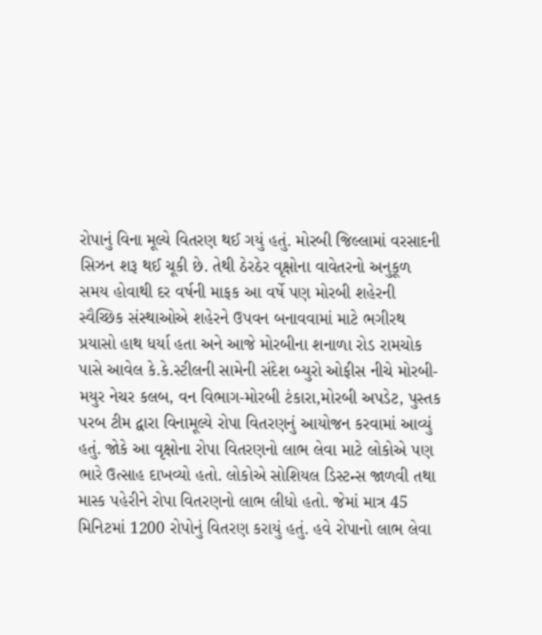રોપાનું વિના મૂલ્યે વિતરણ થઈ ગયું હતું. મોરબી જિલ્લામાં વરસાદની સિઝન શરૂ થઈ ચૂકી છે. તેથી ઠેરઠેર વૃક્ષોના વાવેતરનો અનુકૂળ સમય હોવાથી દર વર્ષની માફક આ વર્ષે પણ મોરબી શહેરની સ્વૈચ્છિક સંસ્થાઓએ શહેરને ઉપવન બનાવવામાં માટે ભગીરથ પ્રયાસો હાથ ધર્યા હતા અને આજે મોરબીના શનાળા રોડ રામચોક પાસે આવેલ કે.કે.સ્ટીલની સામેની સંદેશ બ્યુરો ઓફીસ નીચે મોરબી-મયુર નેચર કલબ, વન વિભાગ-મોરબી ટંકારા,મોરબી અપડેટ, પુસ્તક પરબ ટીમ દ્વારા વિનામૂલ્યે રોપા વિતરણનું આયોજન કરવામાં આવ્યું હતું. જોકે આ વૃક્ષોના રોપા વિતરણનો લાભ લેવા માટે લોકોએ પણ ભારે ઉત્સાહ દાખવ્યો હતો. લોકોએ સોશિયલ ડિસ્ટન્સ જાળવી તથા માસ્ક પહેરીને રોપા વિતરણનો લાભ લીધો હતો. જેમાં માત્ર 45 મિનિટમાં 1200 રોપોનું વિતરણ કરાયું હતું. હવે રોપાનો લાભ લેવા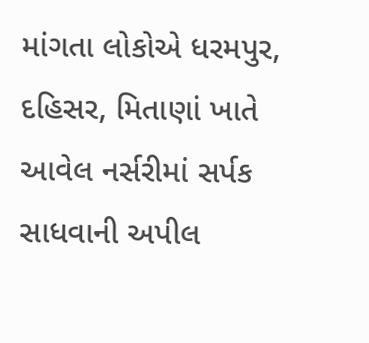માંગતા લોકોએ ધરમપુર, દહિસર, મિતાણાં ખાતે આવેલ નર્સરીમાં સર્પક સાધવાની અપીલ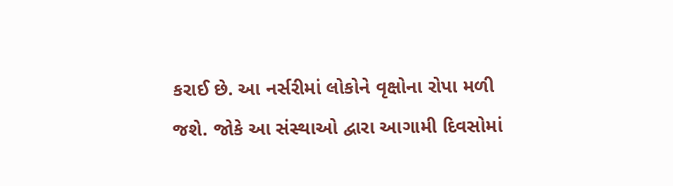કરાઈ છે. આ નર્સરીમાં લોકોને વૃક્ષોના રોપા મળી જશે. જોકે આ સંસ્થાઓ દ્વારા આગામી દિવસોમાં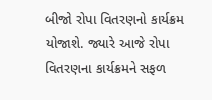બીજો રોપા વિતરણનો કાર્યક્રમ યોજાશે. જ્યારે આજે રોપા વિતરણના કાર્યક્રમને સફળ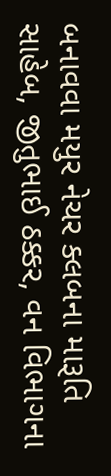બનાવવા મયુર નેચર ક્લબના મારૂતિ સાહેબ, જીતુભાઈ ઠક્કર, વન વિભાગના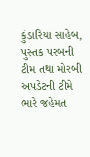કુંડારિયા સાહેબ, પુસ્તક પરબની ટીમ તથા મોરબી અપડેટની ટીમે ભારે જહેમત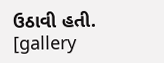ઉઠાવી હતી. [gallery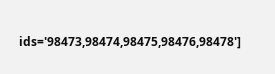ids='98473,98474,98475,98476,98478']